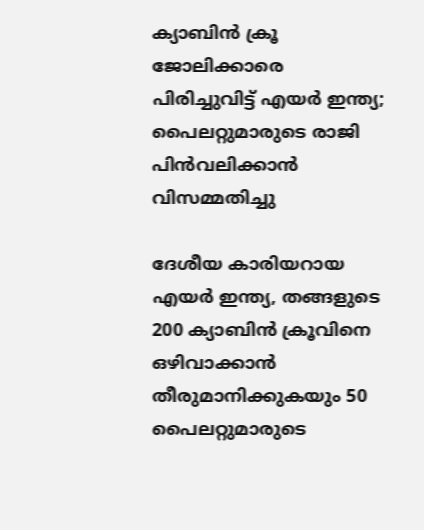ക്യാബിന്‍ ക്രൂ ജോലിക്കാരെ പിരിച്ചുവിട്ട് എയര്‍ ഇന്ത്യ; പൈലറ്റുമാരുടെ രാജി പിന്‍വലിക്കാൻ വിസമ്മതിച്ചു

ദേശീയ കാരിയറായ എയര്‍ ഇന്ത്യ, തങ്ങളുടെ 200 ക്യാബിന്‍ ക്രൂവിനെ ഒഴിവാക്കാന്‍ തീരുമാനിക്കുകയും 50 പൈലറ്റുമാരുടെ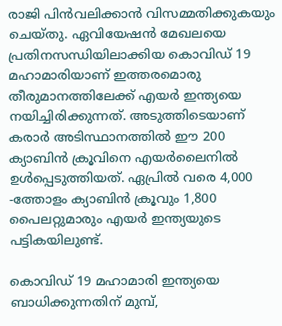രാജി പിന്‍വലിക്കാന്‍ വിസമ്മതിക്കുകയും ചെയ്തു. ഏവിയേഷന്‍ മേഖലയെ പ്രതിനസന്ധിയിലാക്കിയ കൊവിഡ് 19 മഹാമാരിയാണ് ഇത്തരമൊരു തീരുമാനത്തിലേക്ക് എയര്‍ ഇന്ത്യയെ നയിച്ചിരിക്കുന്നത്. അടുത്തിടെയാണ് കരാര്‍ അടിസ്ഥാനത്തില്‍ ഈ 200 ക്യാബിന്‍ ക്രൂവിനെ എയര്‍ലൈനില്‍ ഉള്‍പ്പെടുത്തിയത്. ഏപ്രില്‍ വരെ 4,000 -ത്തോളം ക്യാബിന്‍ ക്രൂവും 1,800 പൈലറ്റുമാരും എയര്‍ ഇന്ത്യയുടെ പട്ടികയിലുണ്ട്.

കൊവിഡ് 19 മഹാമാരി ഇന്ത്യയെ ബാധിക്കുന്നതിന് മുമ്പ്,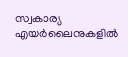സ്വകാര്യ എയര്‍ലൈനുകളില്‍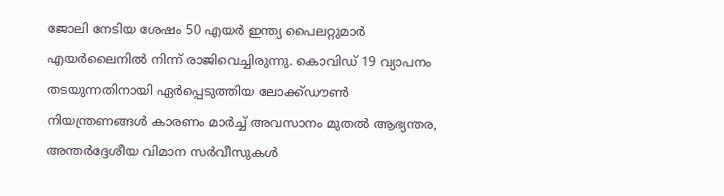ജോലി നേടിയ ശേഷം 50 എയര്‍ ഇന്ത്യ പൈലറ്റുമാര്‍ എയര്‍ലൈനില്‍ നിന്ന് രാജിവെച്ചിരുന്നു. കൊവിഡ് 19 വ്യാപനം തടയുന്നതിനായി ഏര്‍പ്പെടുത്തിയ ലോക്ക്ഡൗണ്‍ നിയന്ത്രണങ്ങള്‍ കാരണം മാര്‍ച്ച് അവസാനം മുതല്‍ ആഭ്യന്തര, അന്തര്‍ദ്ദേശീയ വിമാന സര്‍വീസുകള്‍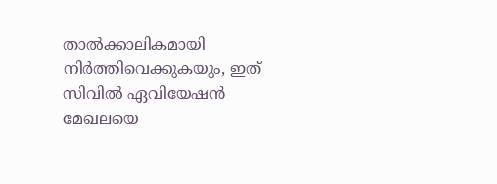താല്‍ക്കാലികമായി നിര്‍ത്തിവെക്കുകയും, ഇത് സിവില്‍ ഏവിയേഷന്‍ മേഖലയെ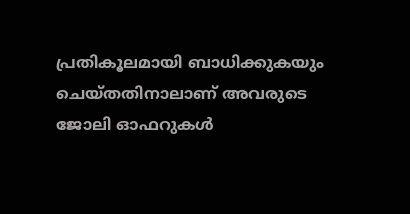പ്രതികൂലമായി ബാധിക്കുകയും ചെയ്തതിനാലാണ് അവരുടെ ജോലി ഓഫറുകള്‍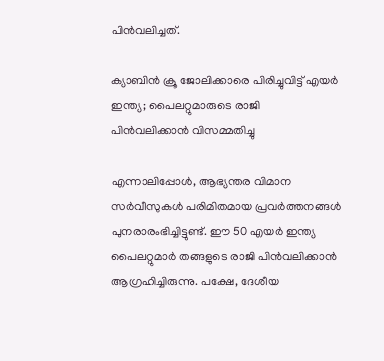പിന്‍വലിച്ചത്.

ക്യാബിന്‍ ക്രൂ ജോലിക്കാരെ പിരിച്ചുവിട്ട് എയര്‍ ഇന്ത്യ; പൈലറ്റുമാരുടെ രാജി പിന്‍വലിക്കാൻ വിസമ്മതിച്ചു

എന്നാലിപ്പോള്‍, ആഭ്യന്തര വിമാന സര്‍വീസുകള്‍ പരിമിതമായ പ്രവര്‍ത്തനങ്ങള്‍ പുനരാരംഭിച്ചിട്ടുണ്ട്. ഈ 50 എയര്‍ ഇന്ത്യ പൈലറ്റുമാര്‍ തങ്ങളുടെ രാജി പിന്‍വലിക്കാന്‍ ആഗ്രഹിച്ചിരുന്നു. പക്ഷേ, ദേശീയ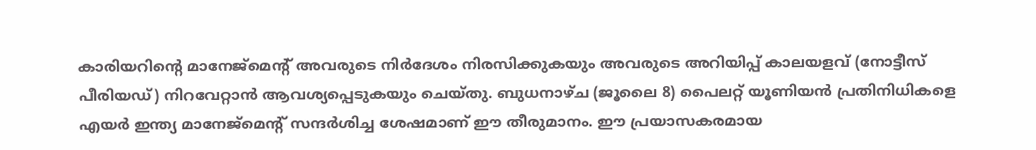കാരിയറിന്റെ മാനേജ്‌മെന്റ് അവരുടെ നിര്‍ദേശം നിരസിക്കുകയും അവരുടെ അറിയിപ്പ് കാലയളവ് (നോട്ടീസ് പീരിയഡ്) നിറവേറ്റാന്‍ ആവശ്യപ്പെടുകയും ചെയ്തു. ബുധനാഴ്ച (ജൂലൈ 8) പൈലറ്റ് യൂണിയന്‍ പ്രതിനിധികളെ എയര്‍ ഇന്ത്യ മാനേജ്‌മെന്റ് സന്ദര്‍ശിച്ച ശേഷമാണ് ഈ തീരുമാനം. ഈ പ്രയാസകരമായ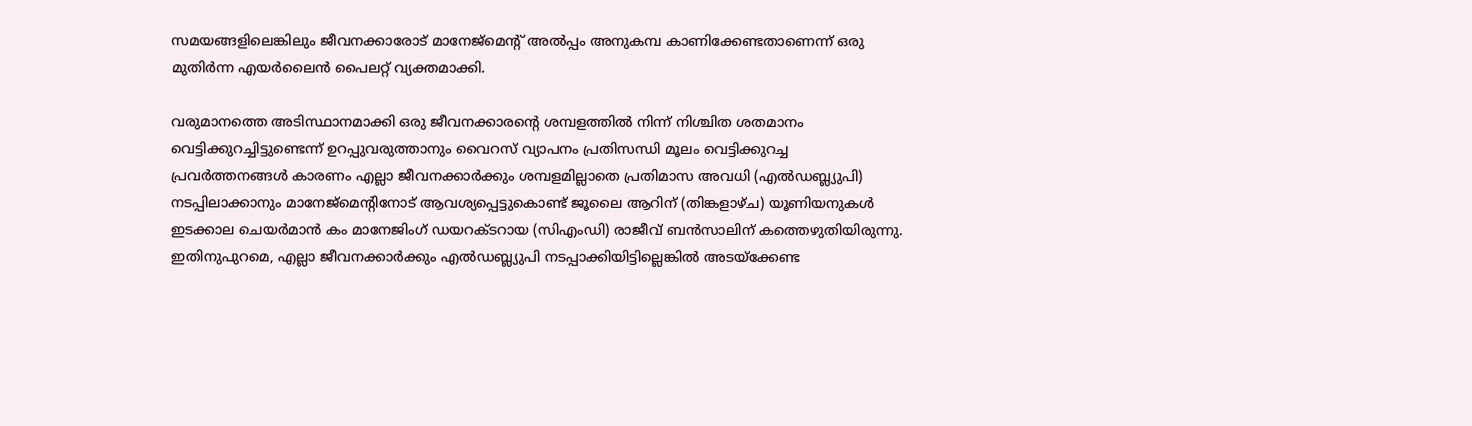സമയങ്ങളിലെങ്കിലും ജീവനക്കാരോട് മാനേജ്‌മെന്റ് അല്‍പ്പം അനുകമ്പ കാണിക്കേണ്ടതാണെന്ന് ഒരു മുതിര്‍ന്ന എയര്‍ലൈന്‍ പൈലറ്റ് വ്യക്തമാക്കി.

വരുമാനത്തെ അടിസ്ഥാനമാക്കി ഒരു ജീവനക്കാരന്റെ ശമ്പളത്തില്‍ നിന്ന് നിശ്ചിത ശതമാനം വെട്ടിക്കുറച്ചിട്ടുണ്ടെന്ന് ഉറപ്പുവരുത്താനും വൈറസ് വ്യാപനം പ്രതിസന്ധി മൂലം വെട്ടിക്കുറച്ച പ്രവര്‍ത്തനങ്ങള്‍ കാരണം എല്ലാ ജീവനക്കാര്‍ക്കും ശമ്പളമില്ലാതെ പ്രതിമാസ അവധി (എല്‍ഡബ്ല്യുപി) നടപ്പിലാക്കാനും മാനേജ്‌മെന്റിനോട് ആവശ്യപ്പെട്ടുകൊണ്ട് ജൂലൈ ആറിന് (തിങ്കളാഴ്ച) യൂണിയനുകള്‍ ഇടക്കാല ചെയര്‍മാന്‍ കം മാനേജിംഗ് ഡയറക്ടറായ (സിഎംഡി) രാജീവ് ബന്‍സാലിന് കത്തെഴുതിയിരുന്നു. ഇതിനുപുറമെ, എല്ലാ ജീവനക്കാര്‍ക്കും എല്‍ഡബ്ല്യുപി നടപ്പാക്കിയിട്ടില്ലെങ്കില്‍ അടയ്‌ക്കേണ്ട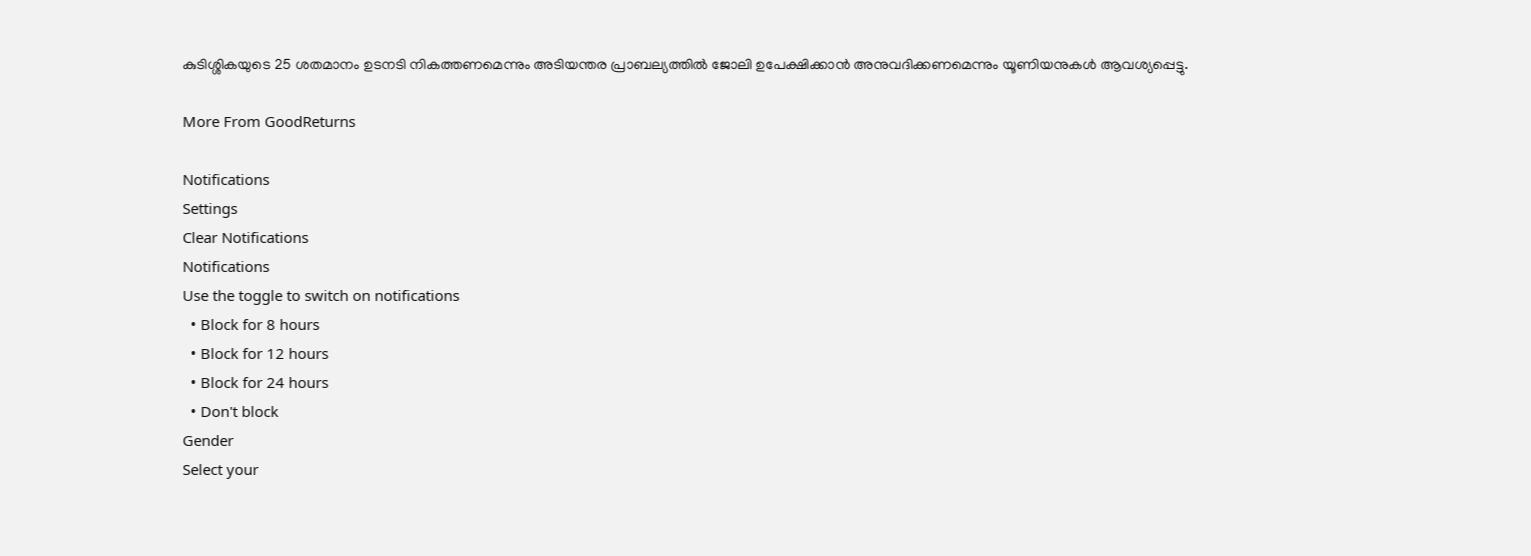കുടിശ്ശികയുടെ 25 ശതമാനം ഉടനടി നികത്തണമെന്നും അടിയന്തര പ്രാബല്യത്തില്‍ ജോലി ഉപേക്ഷിക്കാന്‍ അനുവദിക്കണമെന്നും യൂണിയനുകള്‍ ആവശ്യപ്പെട്ടു.

More From GoodReturns

Notifications
Settings
Clear Notifications
Notifications
Use the toggle to switch on notifications
  • Block for 8 hours
  • Block for 12 hours
  • Block for 24 hours
  • Don't block
Gender
Select your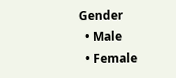Gender
  • Male
  • Female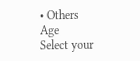• Others
Age
Select your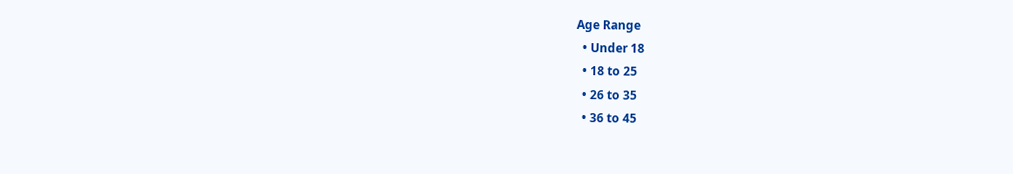Age Range
  • Under 18
  • 18 to 25
  • 26 to 35
  • 36 to 45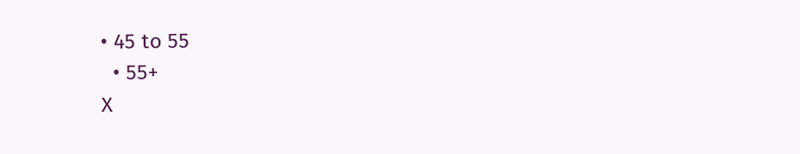• 45 to 55
  • 55+
X